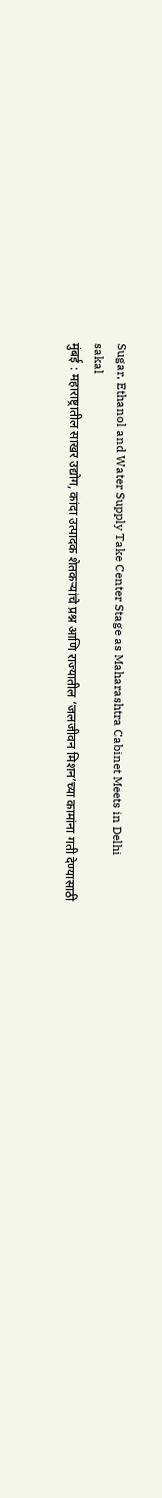Sugar, Ethanol and Water Supply Take Center Stage as Maharashtra Cabinet Meets in Delhi
sakal
मुंबई : महाराष्ट्रातील साखर उद्योग, कांदा उत्पादक शेतकऱ्यांचे प्रश्न आणि राज्यातील ‘जलजीवन मिशन’च्या कामांना गती देण्यासाठी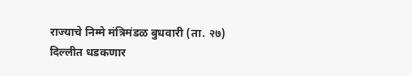राज्याचे निम्मे मंत्रिमंडळ बुधवारी (ता. २७) दिल्लीत धडकणार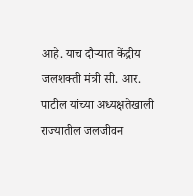आहे. याच दौऱ्यात केंद्रीय जलशक्ती मंत्री सी. आर. पाटील यांच्या अध्यक्षतेखाली राज्यातील जलजीवन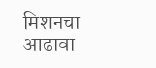मिशनचा आढावा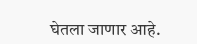घेतला जाणार आहे.